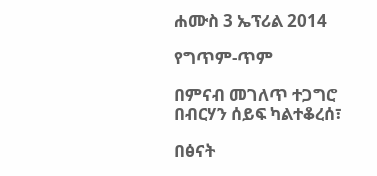ሐሙስ 3 ኤፕሪል 2014

የግጥም-ጥም

በምናብ መገለጥ ተጋግሮ
በብርሃን ሰይፍ ካልተቆረሰ፣

በፅናት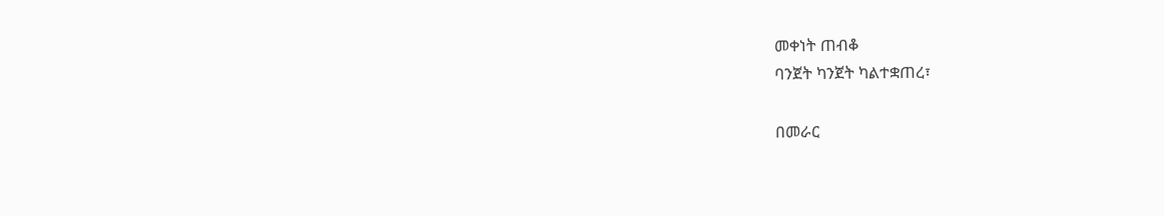መቀነት ጠብቆ
ባንጀት ካንጀት ካልተቋጠረ፣

በመራር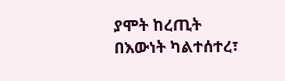ያሞት ከረጢት
በእውነት ካልተሰተረ፣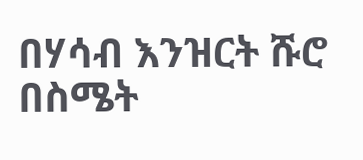በሃሳብ እንዝርት ሹሮ
በስሜት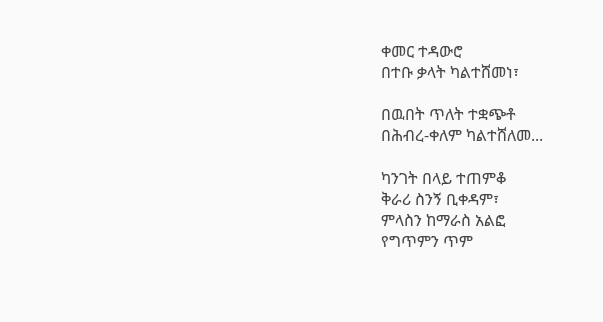ቀመር ተዳውሮ
በተቡ ቃላት ካልተሸመነ፣

በዉበት ጥለት ተቋጭቶ
በሕብረ-ቀለም ካልተሸለመ...

ካንገት በላይ ተጠምቆ
ቅራሪ ስንኝ ቢቀዳም፣
ምላስን ከማራስ አልፎ
የግጥምን ጥም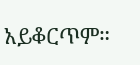አይቆርጥም።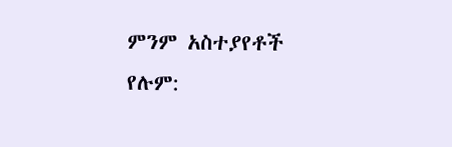ምንም አስተያየቶች የሉም: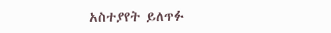አስተያየት ይለጥፉ